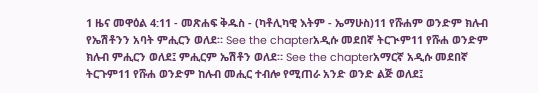1 ዜና መዋዕል 4:11 - መጽሐፍ ቅዱስ - (ካቶሊካዊ እትም - ኤማሁስ)11 የሹሐም ወንድም ክሉብ የኤሽቶንን አባት ምሒርን ወለደ። See the chapterአዲሱ መደበኛ ትርጒም11 የሹሐ ወንድም ክሉብ ምሒርን ወለደ፤ ምሒርም ኤሽቶን ወለደ። See the chapterአማርኛ አዲሱ መደበኛ ትርጉም11 የሹሐ ወንድም ከሉብ መሒር ተብሎ የሚጠራ አንድ ወንድ ልጅ ወለደ፤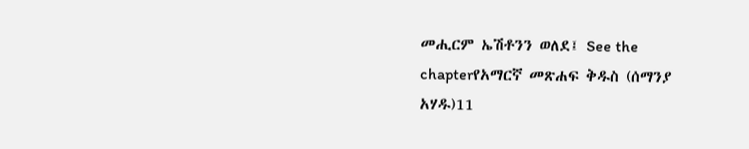መሒርም ኤሽቶንን ወለደ፤ See the chapterየአማርኛ መጽሐፍ ቅዱስ (ሰማንያ አሃዱ)11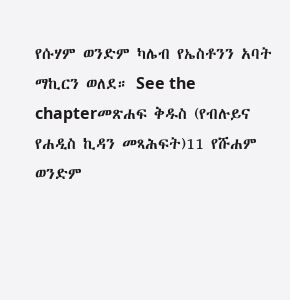የሱሃም ወንድም ካሌብ የኤስቶንን አባት ማኪርን ወለደ። See the chapterመጽሐፍ ቅዱስ (የብሉይና የሐዲስ ኪዳን መጻሕፍት)11 የሹሐም ወንድም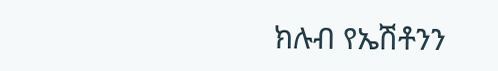ክሉብ የኤሽቶንን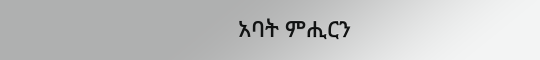አባት ምሒርን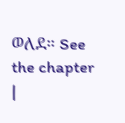ወለደ። See the chapter |